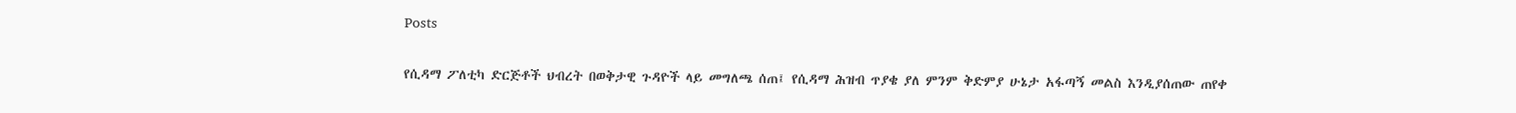Posts

የሲዳማ ፖለቲካ ድርጅቶች ህብረት በወቅታዊ ጉዳዮች ላይ መግለጫ ሰጠ፤ የሲዳማ ሕዝብ ጥያቄ ያለ ምንም ቅድምያ ሁኔታ አፋጣኝ መልስ እንዲያሰጠው ጠየቀ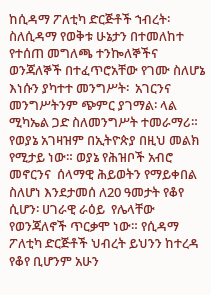ከሲዳማ ፖለቲካ ድርጅቶች ኀብረት፡ ስለሲዳማ የወቅቱ ሁኔታን በተመለከተ  የተሰጠ መግለጫ ተንኰለኞችና ወንጃለኞች በተፈጥሮአቸው የገሙ ስለሆኔ እነሱን ያካተተ መንግሥት፡  አገርንና መንግሥትንም ጭምር ያገማል፡ ላል ሚካኤል ጋድ ስለመንግሥት ተመራማሪ።  የወያኔ አገዛዝም በኢትዮጵያ በዚህ መልክ የሚታይ ነው። ወያኔ የሕዝቦች አብሮ መኖርንና  ሰላማዊ ሕይወትን የማይቀበል ስለሆነ እንደታመሰ ለ20 ዓመታት የቆየ ሲሆን፡ ሀገራዊ ራዕይ  የሌላቸው የወንጃለኖች ጥርቃሞ ነው። የሲዳማ ፖለቲካ ድርጅቶች ህብረት ይህንን ከተረዳ  የቆየ ቢሆንም አሁን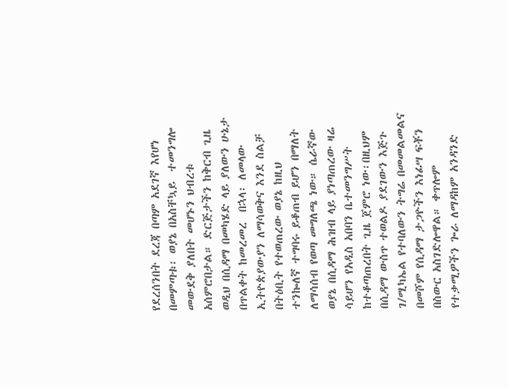የደረሰንበት ደረጃ በጣም አደገኛ እየሆነ በመምጣቱ፡ ወያኔ በአስቸኳይ  ተመንግሎ መውደቅ ያለበት መሆኑን ህብረቱ አሰምሮበታል። ድርጅታችን ከቅርብ ጊዜ ወዲህ በሲዳማ በመካሄድ ላይ ያለውን ሁኔታ በጥልቀት ከመረመረ  በኋላ፡ ለመላው ኢትዮጵያውያን ለማሳወቅና እንደ ስልቻ በትዕቢት የተወጠረው ወያኔ ከዚህ  ተንኰለኛ ተግባሩ ይቆጠብ ይሆን በማለት ለማሳሰብ የወጣ መግለጫ ነው። ሴራኛው ወያኔ በሲዳማ ሕዝብ ላይ ያነጣጠረው ዛሬ ሳይሆን የአዲስ አበባን ቤተመንግሥት  ከተቆጣጠረበት ጊዜ ጀምሮ ነው፡በዚህም በሲዳማ ውስጥ ተወልዶ ያደገውን እጅጉ  ገ/ሚካኤል የተባለውን ትግሬ በመመልመልና በመሾም የሲዳማ ታጋዮችን እነፊሣ ፍቾን  በስውር አስገድሎዋል። ቀጥሎም የተቃሚዎችን ጐራ ለማዳከም አንዳንድ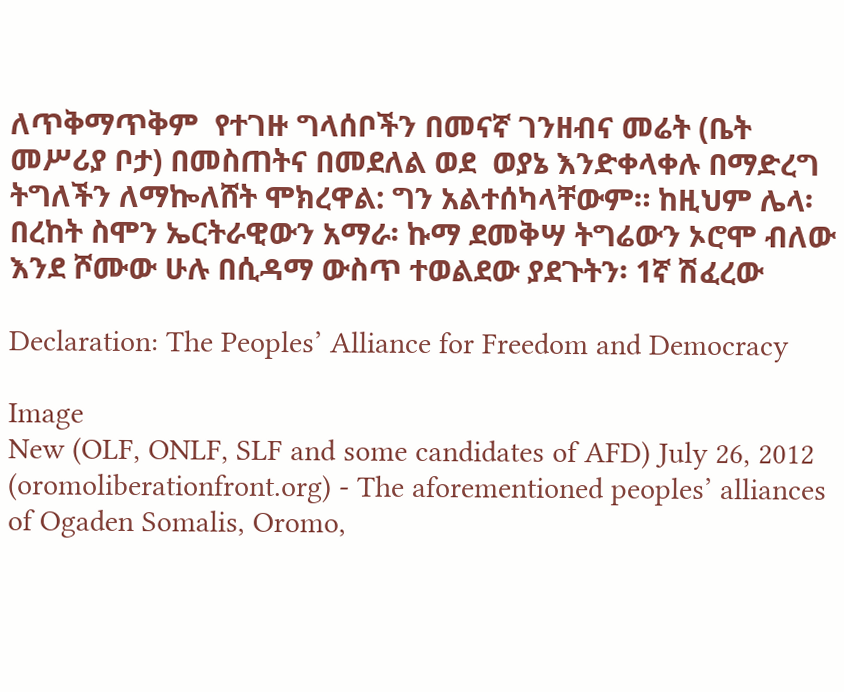ለጥቅማጥቅም  የተገዙ ግላሰቦችን በመናኛ ገንዘብና መሬት (ቤት መሥሪያ ቦታ) በመስጠትና በመደለል ወደ  ወያኔ እንድቀላቀሉ በማድረግ ትግለችን ለማኰለሸት ሞክረዋል: ግን አልተሰካላቸውም። ከዚህም ሌላ፡ በረከት ስሞን ኤርትራዊውን አማራ፡ ኩማ ደመቅሣ ትግሬውን ኦሮሞ ብለው  እንደ ሾሙው ሁሉ በሲዳማ ውስጥ ተወልደው ያደጉትን፡ 1ኛ ሽፈረው

Declaration: The Peoples’ Alliance for Freedom and Democracy

Image
New (OLF, ONLF, SLF and some candidates of AFD) July 26, 2012 (oromoliberationfront.org) - The aforementioned peoples’ alliances of Ogaden Somalis, Oromo,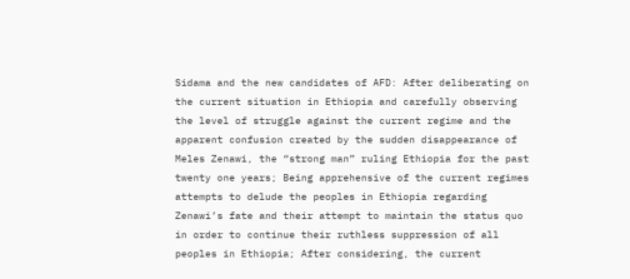Sidama and the new candidates of AFD: After deliberating on the current situation in Ethiopia and carefully observing the level of struggle against the current regime and the apparent confusion created by the sudden disappearance of Meles Zenawi, the “strong man” ruling Ethiopia for the past twenty one years; Being apprehensive of the current regimes attempts to delude the peoples in Ethiopia regarding Zenawi’s fate and their attempt to maintain the status quo in order to continue their ruthless suppression of all peoples in Ethiopia; After considering, the current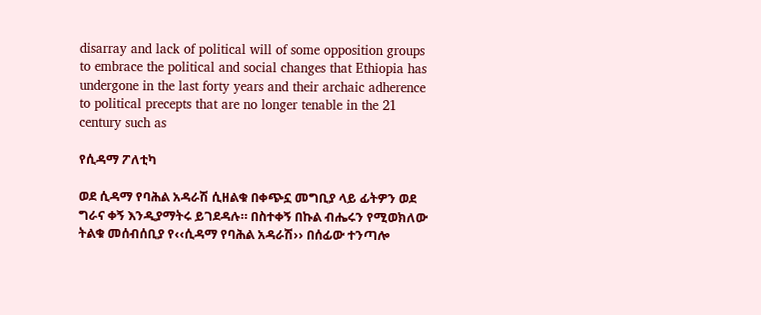disarray and lack of political will of some opposition groups to embrace the political and social changes that Ethiopia has undergone in the last forty years and their archaic adherence to political precepts that are no longer tenable in the 21 century such as

የሲዳማ ፖለቲካ

ወደ ሲዳማ የባሕል አዳራሽ ሲዘልቁ በቀጭኗ መግቢያ ላይ ፊትዎን ወደ ግራና ቀኝ እንዲያማትሩ ይገደዳሉ። በስተቀኝ በኩል ብሔሩን የሚወክለው ትልቁ መሰብሰቢያ የ‹‹ሲዳማ የባሕል አዳራሽ›› በሰፊው ተንጣሎ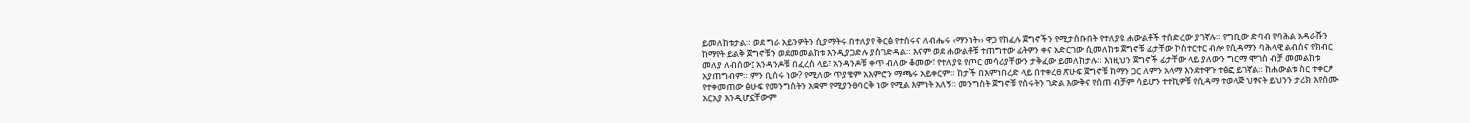ይመለከቱታል። ወደ ግራ አይንዎትን ሲያማትሩ በተለያየ ቅርፅ የተሰሩና ለብሔሩ ‹ማንነት›› ዋጋ የከፈሉ ጀግኖችን የሚታሰቡበት የተለያዩ ሐውልቶች ተሰድረው ያገኛሉ። የግቢው ድባብ የባሕል አዳራሹን ከማየት ይልቅ ጀግኖቹን ወደመመልከቱ እንዲያጋድሉ ያስገድዳል። እናም ወደ ሐውልቶቹ ተጠግተው ፊትዎን ቀና አድርገው ሲመለከቱ ጀግኖቹ ፊታቸው ኮስተርተር ብሎ የሲዳማን ባሕላዊ ልብስና የክብር መለያ ለብሰው፤ አንዳንዶቹ በፈረስ ላይ፣ አንዳንዶቹ ቀጥ ብለው ቆመው፣ የተለያዩ የጦር መሳሪያቸውን ታቅፈው ይመለከታሉ። እነዚህን ጀግኖች ፊታቸው ላይ ያለውን ግርማ ሞገስ ብቻ መመልከቱ አያጠግብም። ምን ቢሰሩ ነው? የሚለው ጥያቄም አእምሮን ማጫሩ አይቀርም። ከታች በእምነበረድ ላይ በተቀረፀ ጽሁፍ ጀግኖቹ ከማን ጋር ለምን አላማ እንደተዋጉ ተፅፎ ይገኛል። ከሐውልቱ ስር ተቀርፆ የተቀመጠው ፅሁፍ የመንግስትን አቋም የሚያንፀባርቅ ነው የሚል እምነት አለኝ። መንግስት ጀግኖቹ የሰሩትን ገድል እውቅና የሰጠ ብቻም ሳይሆን ተተኪዎቹ የሲዳማ ተወላጅ ህፃናት ይህንን ታሪክ እየሰሙ አርአያ እንዲሆኗቸውም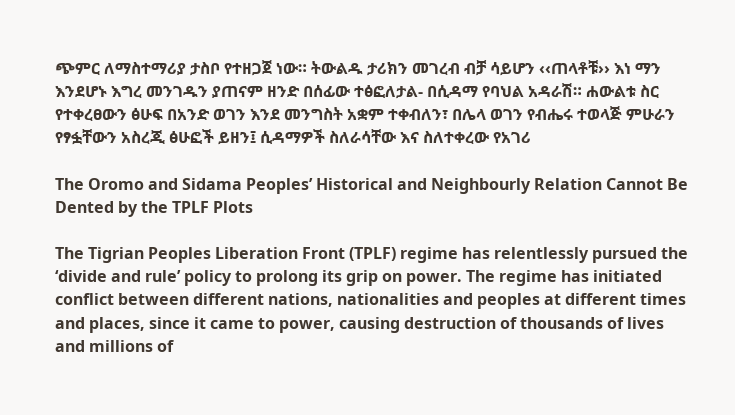ጭምር ለማስተማሪያ ታስቦ የተዘጋጀ ነው። ትውልዱ ታሪክን መገረብ ብቻ ሳይሆን ‹‹ጠላቶቹ›› እነ ማን እንደሆኑ እግረ መንገዱን ያጠናም ዘንድ በሰፊው ተፅፎለታል- በሲዳማ የባህል አዳራሽ። ሐውልቱ ስር የተቀረፀውን ፅሁፍ በአንድ ወገን እንደ መንግስት አቋም ተቀብለን፣ በሌላ ወገን የብሔሩ ተወላጅ ምሁራን የፃፏቸውን አስረጂ ፅሁፎች ይዘን፤ ሲዳማዎች ስለራሳቸው እና ስለተቀረው የአገሪ

The Oromo and Sidama Peoples’ Historical and Neighbourly Relation Cannot Be Dented by the TPLF Plots

The Tigrian Peoples Liberation Front (TPLF) regime has relentlessly pursued the ‘divide and rule’ policy to prolong its grip on power. The regime has initiated conflict between different nations, nationalities and peoples at different times and places, since it came to power, causing destruction of thousands of lives and millions of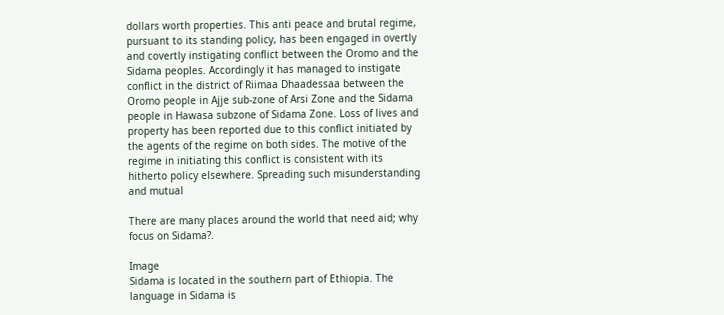dollars worth properties. This anti peace and brutal regime, pursuant to its standing policy, has been engaged in overtly and covertly instigating conflict between the Oromo and the Sidama peoples. Accordingly it has managed to instigate conflict in the district of Riimaa Dhaadessaa between the Oromo people in Ajje sub‐zone of Arsi Zone and the Sidama people in Hawasa subzone of Sidama Zone. Loss of lives and property has been reported due to this conflict initiated by the agents of the regime on both sides. The motive of the regime in initiating this conflict is consistent with its hitherto policy elsewhere. Spreading such misunderstanding and mutual

There are many places around the world that need aid; why focus on Sidama?.

Image
Sidama is located in the southern part of Ethiopia. The language in Sidama is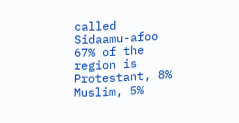called Sidaamu-afoo 67% of the region is Protestant, 8% Muslim, 5%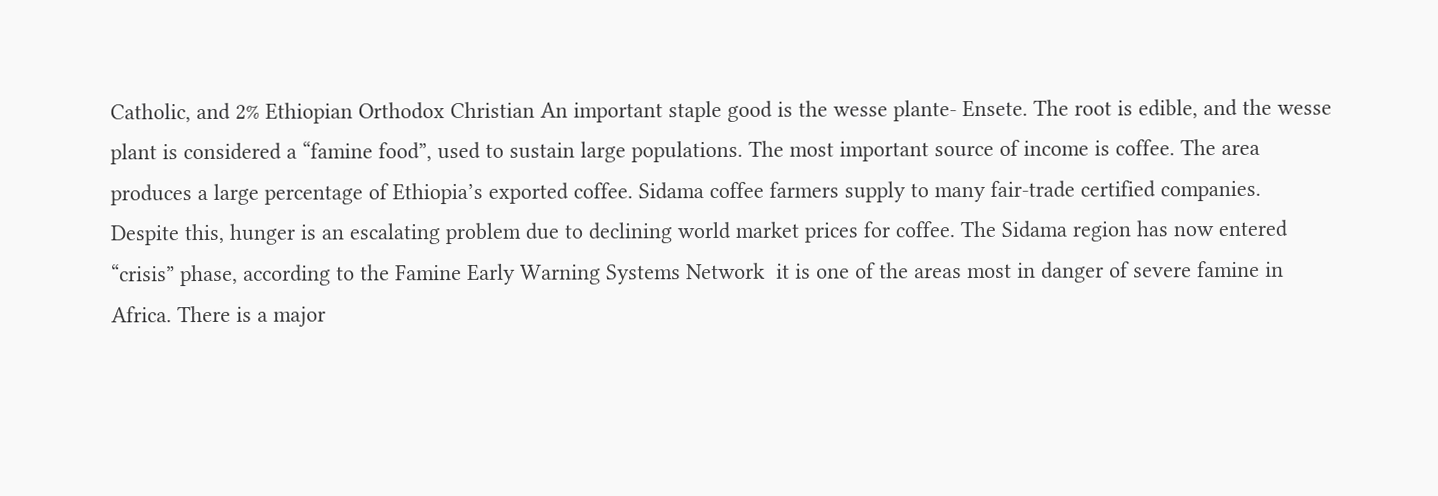Catholic, and 2% Ethiopian Orthodox Christian An important staple good is the wesse plante- Ensete. The root is edible, and the wesse plant is considered a “famine food”, used to sustain large populations. The most important source of income is coffee. The area produces a large percentage of Ethiopia’s exported coffee. Sidama coffee farmers supply to many fair-trade certified companies. Despite this, hunger is an escalating problem due to declining world market prices for coffee. The Sidama region has now entered “crisis” phase, according to the Famine Early Warning Systems Network  it is one of the areas most in danger of severe famine in Africa. There is a major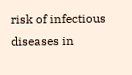risk of infectious diseases in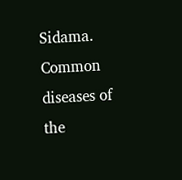Sidama. Common diseases of the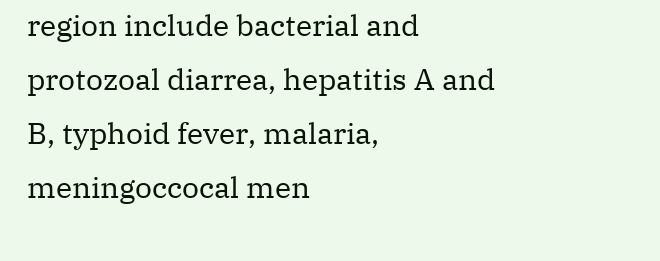region include bacterial and protozoal diarrea, hepatitis A and B, typhoid fever, malaria, meningoccocal men